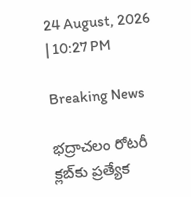24 August, 2026 | 10:27 PM

Breaking News

భద్రాచలం రోటరీ క్లబ్‌కు ప్రత్యేక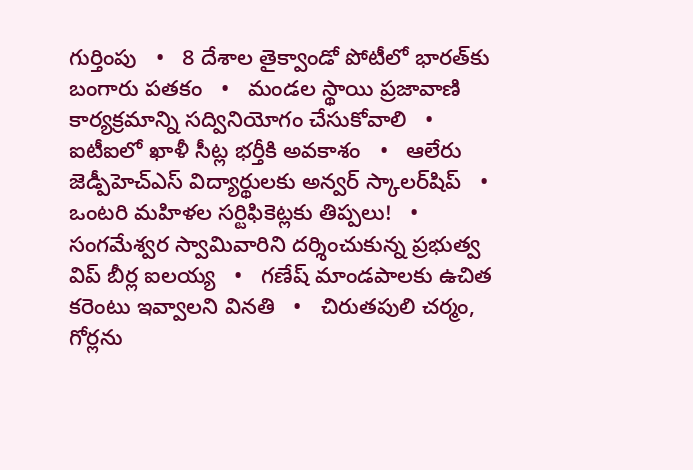గుర్తింపు   •   8 దేశాల తైక్వాండో పోటీలో భారత్‌కు బంగారు పతకం   •   మండల స్థాయి ప్రజావాణి కార్యక్రమాన్ని సద్వినియోగం చేసుకోవాలి   •   ఐటీఐలో ఖాళీ సీట్ల భర్తీకి అవకాశం   •   ఆలేరు జెడ్పీహెచ్‌ఎస్‌ విద్యార్థులకు అన్వర్ స్కాలర్‌షిప్   •   ఒంటరి మహిళల సర్టిఫికెట్లకు తిప్పలు!   •   సంగమేశ్వర స్వామివారిని దర్శించుకున్న ప్రభుత్వ విప్ బీర్ల ఐలయ్య   •   గణేష్ మాండపాలకు ఉచిత కరెంటు ఇవ్వాలని వినతి   •   చిరుతపులి చర్మం, గోర్లను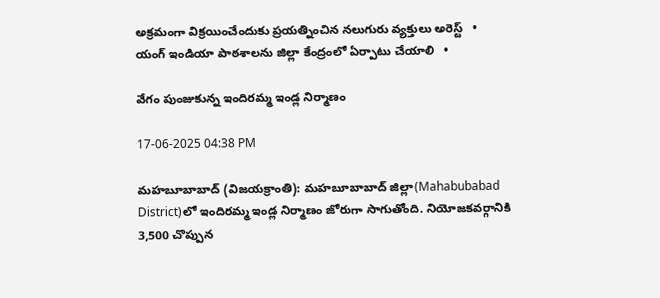అక్రమంగా విక్రయించేందుకు ప్రయత్నించిన నలుగురు వ్యక్తులు అరెస్ట్   •   యంగ్ ఇండియా పాఠశాలను జిల్లా కేంద్రంలో ఏర్పాటు చేయాలి   •

వేగం పుంజుకున్న ఇందిరమ్మ ఇండ్ల నిర్మాణం

17-06-2025 04:38 PM

మహబూబాబాద్ (విజయక్రాంతి): మహబూబాబాద్ జిల్లా(Mahabubabad District)లో ఇందిరమ్మ ఇండ్ల నిర్మాణం జోరుగా సాగుతోంది. నియోజకవర్గానికి 3,500 చొప్పున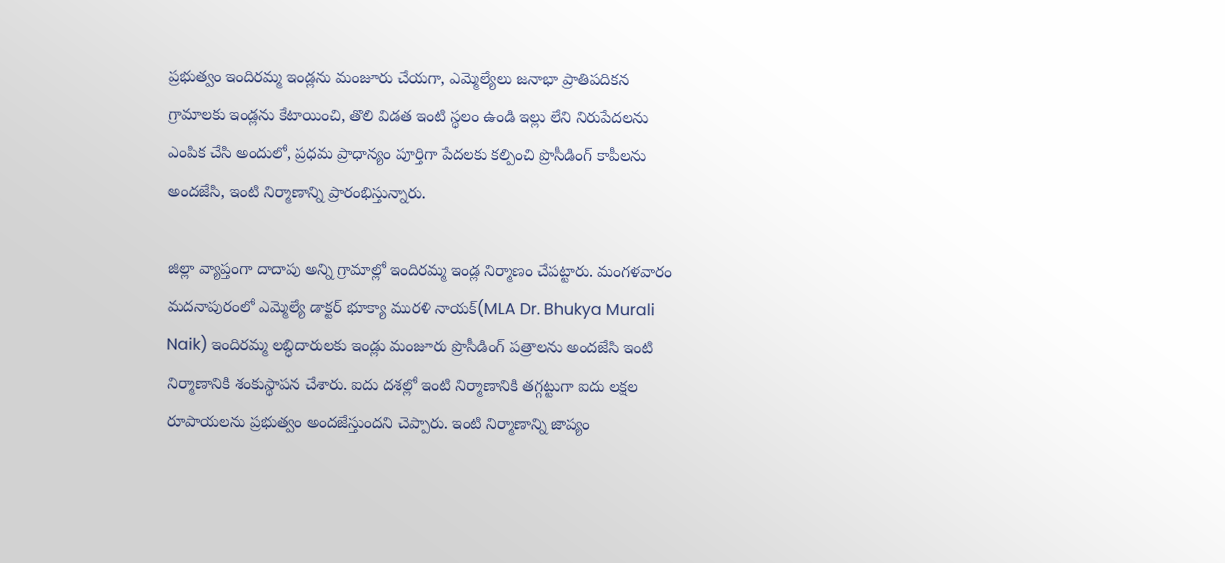ప్రభుత్వం ఇందిరమ్మ ఇండ్లను మంజూరు చేయగా, ఎమ్మెల్యేలు జనాభా ప్రాతిపదికన గ్రామాలకు ఇండ్లను కేటాయించి, తొలి విడత ఇంటి స్థలం ఉండి ఇల్లు లేని నిరుపేదలను ఎంపిక చేసి అందులో, ప్రధమ ప్రాధాన్యం పూర్తిగా పేదలకు కల్పించి ప్రొసీడింగ్ కాపీలను అందజేసి, ఇంటి నిర్మాణాన్ని ప్రారంభిస్తున్నారు.

జిల్లా వ్యాప్తంగా దాదాపు అన్ని గ్రామాల్లో ఇందిరమ్మ ఇండ్ల నిర్మాణం చేపట్టారు. మంగళవారం మదనాపురంలో ఎమ్మెల్యే డాక్టర్ భూక్యా మురళి నాయక్(MLA Dr. Bhukya Murali Naik) ఇందిరమ్మ లబ్ధిదారులకు ఇండ్లు మంజూరు ప్రొసీడింగ్ పత్రాలను అందజేసి ఇంటి నిర్మాణానికి శంకుస్థాపన చేశారు. ఐదు దశల్లో ఇంటి నిర్మాణానికి తగ్గట్టుగా ఐదు లక్షల రూపాయలను ప్రభుత్వం అందజేస్తుందని చెప్పారు. ఇంటి నిర్మాణాన్ని జాప్యం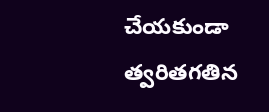చేయకుండా త్వరితగతిన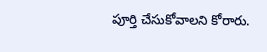పూర్తి చేసుకోవాలని కోరారు.